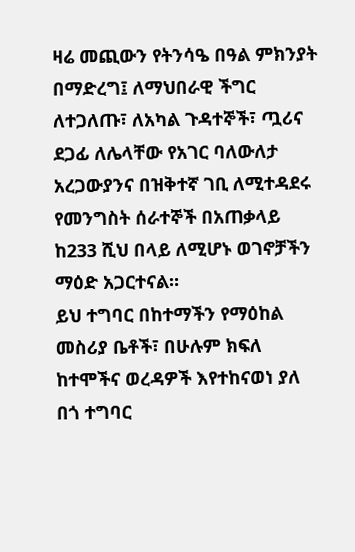ዛሬ መጪውን የትንሳዔ በዓል ምክንያት በማድረግ፤ ለማህበራዊ ችግር ለተጋለጡ፣ ለአካል ጉዳተኞች፣ ጧሪና ደጋፊ ለሌላቸው የአገር ባለውለታ አረጋውያንና በዝቅተኛ ገቢ ለሚተዳደሩ የመንግስት ሰራተኞች በአጠቃላይ ከ233 ሺህ በላይ ለሚሆኑ ወገኖቻችን ማዕድ አጋርተናል።
ይህ ተግባር በከተማችን የማዕከል መስሪያ ቤቶች፣ በሁሉም ክፍለ ከተሞችና ወረዳዎች እየተከናወነ ያለ በጎ ተግባር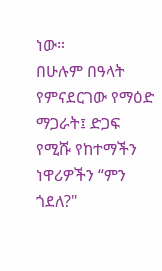ነው።
በሁሉም በዓላት የምናደርገው የማዕድ ማጋራት፤ ድጋፍ የሚሹ የከተማችን ነዋሪዎችን “ምን ጎደለ?"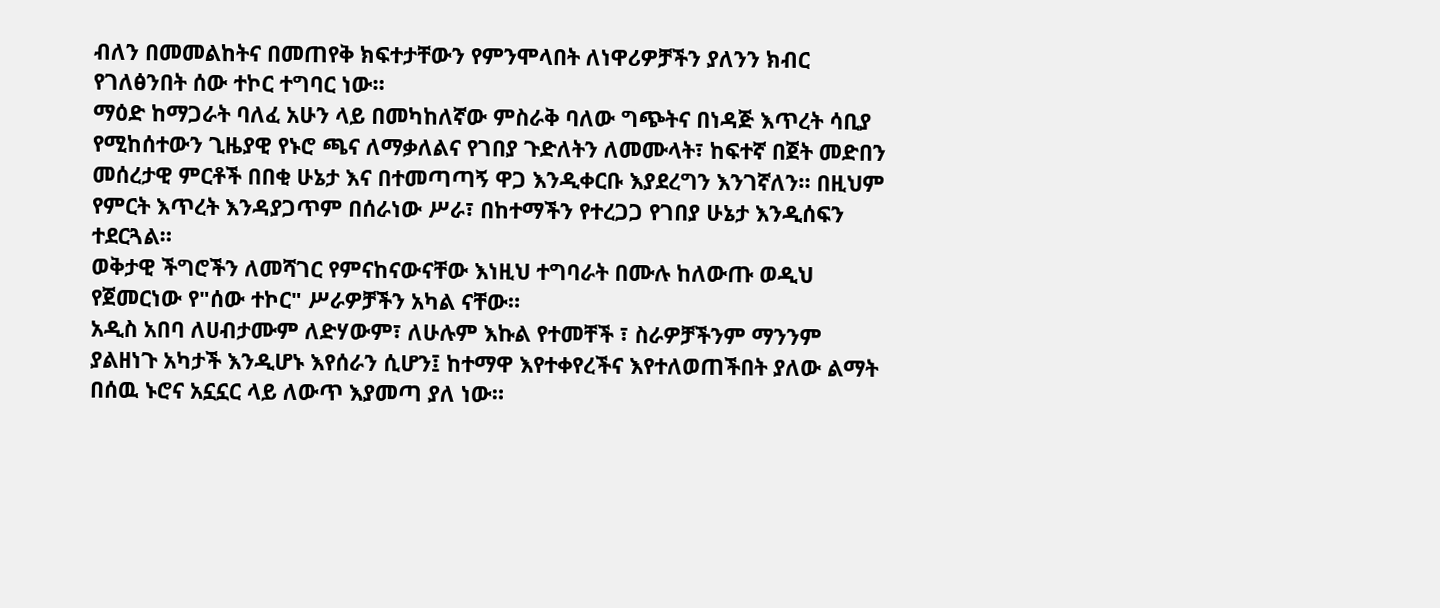ብለን በመመልከትና በመጠየቅ ክፍተታቸውን የምንሞላበት ለነዋሪዎቻችን ያለንን ክብር የገለፅንበት ሰው ተኮር ተግባር ነው።
ማዕድ ከማጋራት ባለፈ አሁን ላይ በመካከለኛው ምስራቅ ባለው ግጭትና በነዳጅ እጥረት ሳቢያ የሚከሰተውን ጊዜያዊ የኑሮ ጫና ለማቃለልና የገበያ ጉድለትን ለመሙላት፣ ከፍተኛ በጀት መድበን መሰረታዊ ምርቶች በበቂ ሁኔታ እና በተመጣጣኝ ዋጋ እንዲቀርቡ እያደረግን እንገኛለን። በዚህም የምርት እጥረት እንዳያጋጥም በሰራነው ሥራ፣ በከተማችን የተረጋጋ የገበያ ሁኔታ እንዲሰፍን ተደርጓል።
ወቅታዊ ችግሮችን ለመሻገር የምናከናውናቸው እነዚህ ተግባራት በሙሉ ከለውጡ ወዲህ የጀመርነው የ"ሰው ተኮር" ሥራዎቻችን አካል ናቸው።
አዲስ አበባ ለሀብታሙም ለድሃውም፣ ለሁሉም እኩል የተመቸች ፣ ስራዎቻችንም ማንንም ያልዘነጉ አካታች እንዲሆኑ እየሰራን ሲሆን፤ ከተማዋ እየተቀየረችና እየተለወጠችበት ያለው ልማት በሰዉ ኑሮና አኗኗር ላይ ለውጥ እያመጣ ያለ ነው።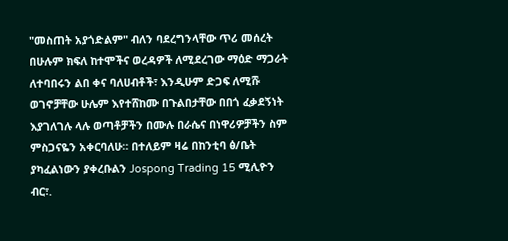"መስጠት አያጎድልም" ብለን ባደረግንላቸው ጥሪ መሰረት በሁሉም ክፍለ ከተሞችና ወረዳዎች ለሚደረገው ማዕድ ማጋራት ለተባበሩን ልበ ቀና ባለሀብቶች፣ እንዲሁም ድጋፍ ለሚሹ ወገኖቻቸው ሁሌም እየተሸከሙ በጉልበታቸው በበጎ ፈቃደኝነት እያገለገሉ ላሉ ወጣቶቻችን በሙሉ በራሴና በነዋሪዎቻችን ስም ምስጋናዬን አቀርባለሁ። በተለይም ዛሬ በከንቲባ ፅ/ቤት ያካፈልነውን ያቀረቡልን Jospong Trading 15 ሚሊዮን ብር፣.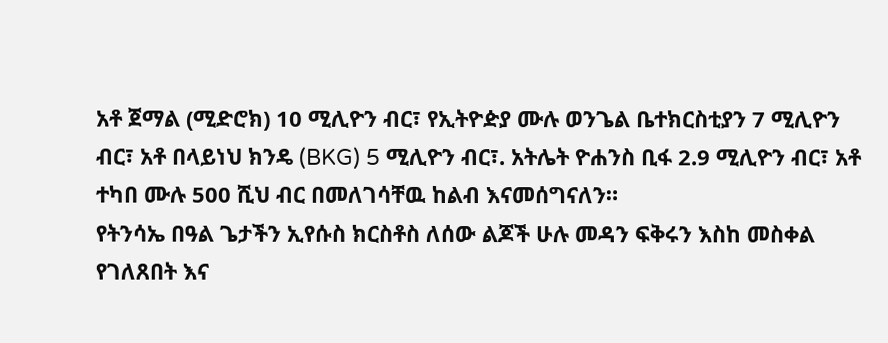አቶ ጀማል (ሚድሮክ) 10 ሚሊዮን ብር፣ የኢትዮዽያ ሙሉ ወንጌል ቤተክርስቲያን 7 ሚሊዮን ብር፣ አቶ በላይነህ ክንዴ (BKG) 5 ሚሊዮን ብር፣. አትሌት ዮሐንስ ቢፋ 2.9 ሚሊዮን ብር፣ አቶ ተካበ ሙሉ 500 ሺህ ብር በመለገሳቸዉ ከልብ እናመሰግናለን።
የትንሳኤ በዓል ጌታችን ኢየሱስ ክርስቶስ ለሰው ልጆች ሁሉ መዳን ፍቅሩን እስከ መስቀል የገለጸበት እና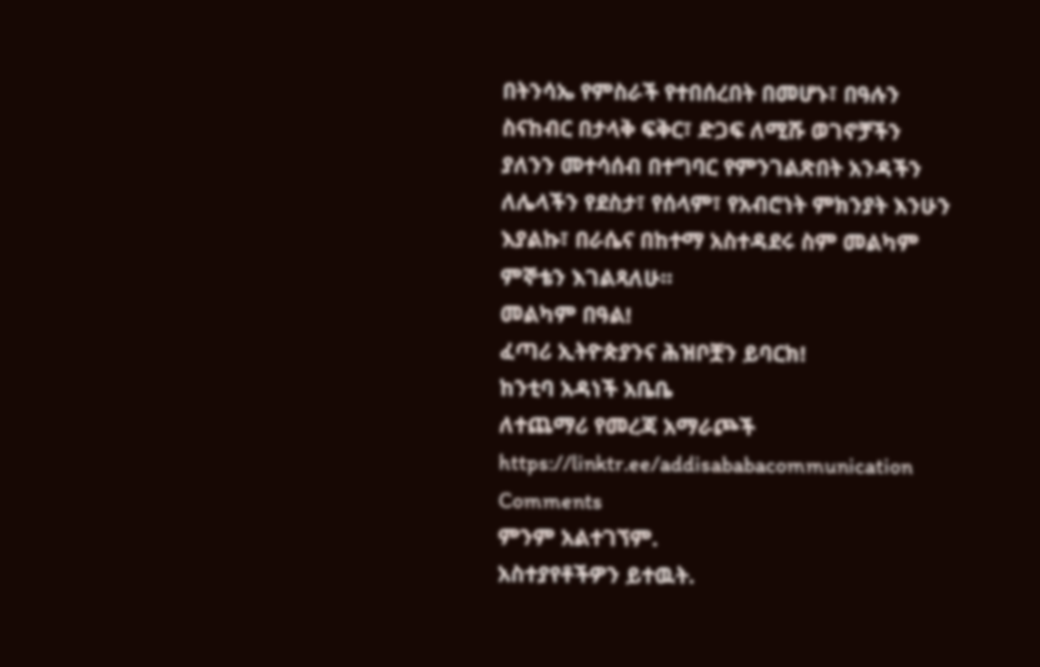በትንሳኤ የምስራች የተበሰረበት በመሆኑ፣ በዓሉን ስናከብር በታላቅ ፍቅር፣ ድጋፍ ለሚሹ ወገኖቻችን ያለንን መተሳሰብ በተግባር የምንገልጽበት አንዳችን ለሌላችን የደስታ፣ የሰላም፣ የአብሮነት ምክንያት እንሁን እያልኩ፣ በራሴና በከተማ አስተዳደሩ ስም መልካም ምኞቴን እገልጻለሁ።
መልካም በዓል!
ፈጣሪ ኢትዮጵያንና ሕዝቦቿን ይባርክ!
ከንቲባ አዳነች አቤቤ
ለተጨማሪ የመረጃ አማራጮች
https://linktr.ee/addisababacommunication
Comments
ምንም አልተገኘም.
አስተያየቶችዎን ይተዉት.